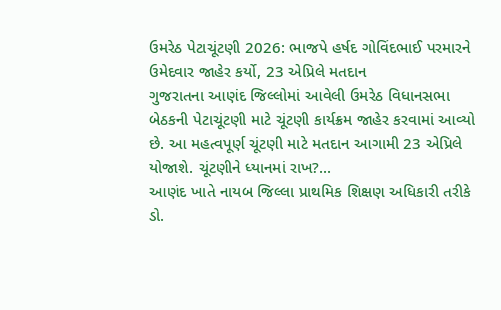ઉમરેઠ પેટાચૂંટણી 2026: ભાજપે હર્ષદ ગોવિંદભાઈ પરમારને ઉમેદવાર જાહેર કર્યો, 23 એપ્રિલે મતદાન
ગુજરાતના આણંદ જિલ્લોમાં આવેલી ઉમરેઠ વિધાનસભા બેઠકની પેટાચૂંટણી માટે ચૂંટણી કાર્યક્રમ જાહેર કરવામાં આવ્યો છે. આ મહત્વપૂર્ણ ચૂંટણી માટે મતદાન આગામી 23 એપ્રિલે યોજાશે. ચૂંટણીને ધ્યાનમાં રાખ?...
આણંદ ખાતે નાયબ જિલ્લા પ્રાથમિક શિક્ષણ અધિકારી તરીકે ડો.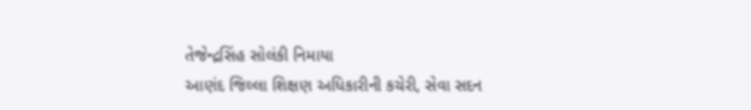તેજેન્દ્રસિંહ સોલંકી નિમાયા
આણંદ જિલ્લા શિક્ષણ અધિકારીની કચેરી, સેવા સદન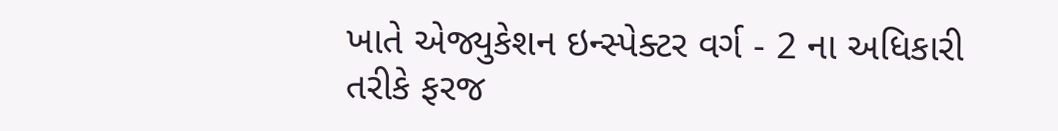ખાતે એજ્યુકેશન ઇન્સ્પેક્ટર વર્ગ - 2 ના અધિકારી તરીકે ફરજ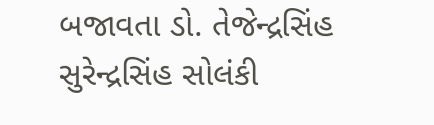બજાવતા ડો. તેજેન્દ્રસિંહ સુરેન્દ્રસિંહ સોલંકી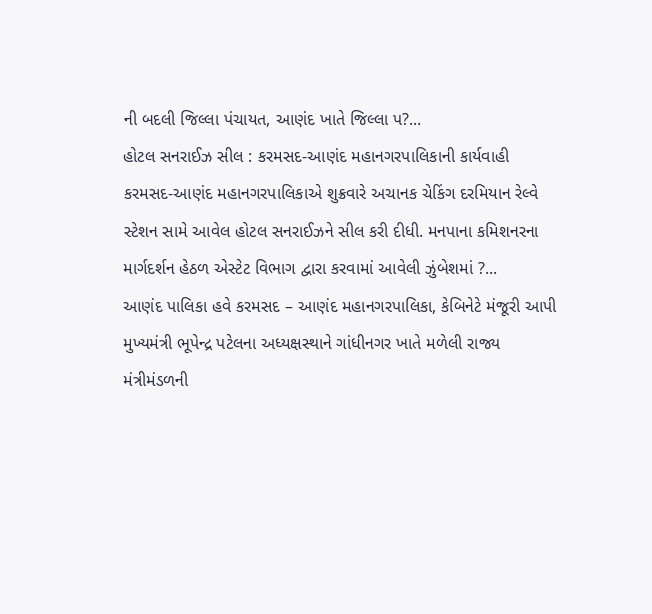ની બદલી જિલ્લા પંચાયત, આણંદ ખાતે જિલ્લા પ?...
હોટલ સનરાઈઝ સીલ : કરમસદ-આણંદ મહાનગરપાલિકાની કાર્યવાહી
કરમસદ-આણંદ મહાનગરપાલિકાએ શુક્રવારે અચાનક ચેકિંગ દરમિયાન રેલ્વે સ્ટેશન સામે આવેલ હોટલ સનરાઈઝને સીલ કરી દીધી. મનપાના કમિશનરના માર્ગદર્શન હેઠળ એસ્ટેટ વિભાગ દ્વારા કરવામાં આવેલી ઝુંબેશમાં ?...
આણંદ પાલિકા હવે કરમસદ – આણંદ મહાનગરપાલિકા, કેબિનેટે મંજૂરી આપી
મુખ્યમંત્રી ભૂપેન્દ્ર પટેલના અધ્યક્ષસ્થાને ગાંધીનગર ખાતે મળેલી રાજ્ય મંત્રીમંડળની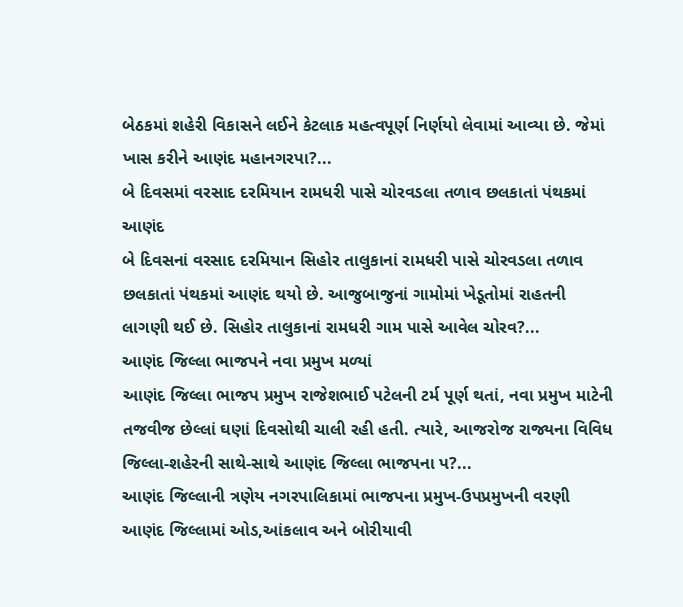બેઠકમાં શહેરી વિકાસને લઈને કેટલાક મહત્વપૂર્ણ નિર્ણયો લેવામાં આવ્યા છે. જેમાં ખાસ કરીને આણંદ મહાનગરપા?...
બે દિવસમાં વરસાદ દરમિયાન રામધરી પાસે ચોરવડલા તળાવ છલકાતાં પંથકમાં આણંદ
બે દિવસનાં વરસાદ દરમિયાન સિહોર તાલુકાનાં રામધરી પાસે ચોરવડલા તળાવ છલકાતાં પંથકમાં આણંદ થયો છે. આજુબાજુનાં ગામોમાં ખેડૂતોમાં રાહતની લાગણી થઈ છે. સિહોર તાલુકાનાં રામધરી ગામ પાસે આવેલ ચોરવ?...
આણંદ જિલ્લા ભાજપને નવા પ્રમુખ મળ્યાં
આણંદ જિલ્લા ભાજપ પ્રમુખ રાજેશભાઈ પટેલની ટર્મ પૂર્ણ થતાં, નવા પ્રમુખ માટેની તજવીજ છેલ્લાં ઘણાં દિવસોથી ચાલી રહી હતી. ત્યારે, આજરોજ રાજ્યના વિવિધ જિલ્લા-શહેરની સાથે-સાથે આણંદ જિલ્લા ભાજપના પ?...
આણંદ જિલ્લાની ત્રણેય નગરપાલિકામાં ભાજપના પ્રમુખ-ઉપપ્રમુખની વરણી
આણંદ જિલ્લામાં ઓડ,આંકલાવ અને બોરીયાવી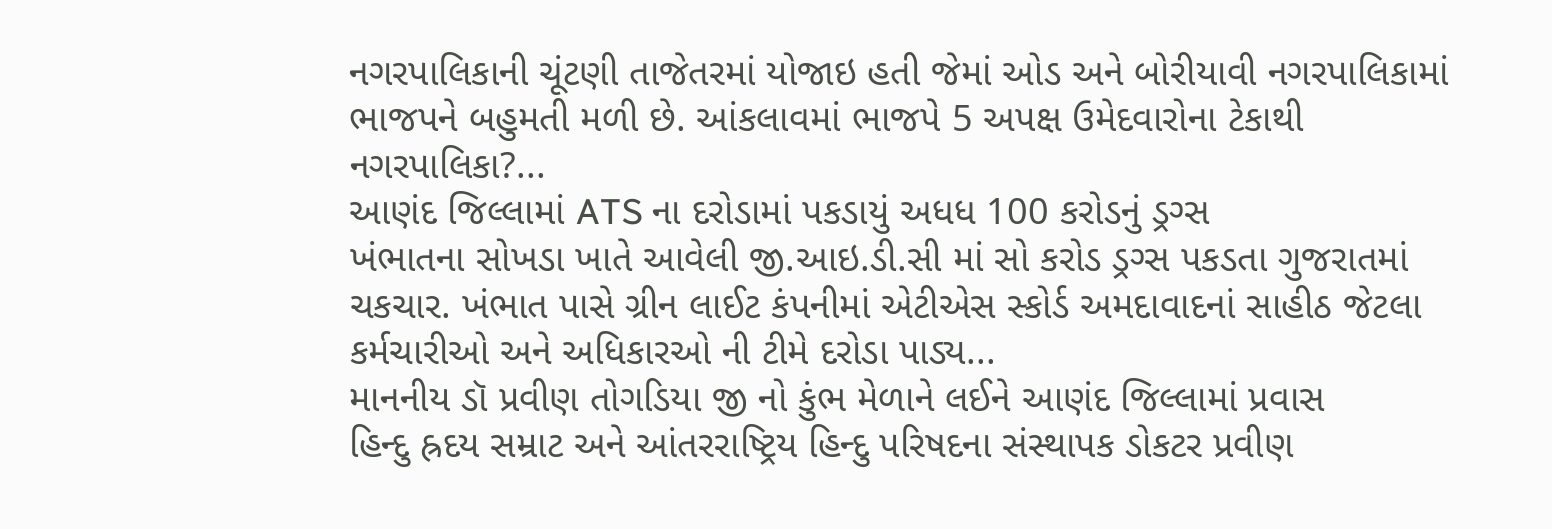નગરપાલિકાની ચૂંટણી તાજેતરમાં યોજાઇ હતી જેમાં ઓડ અને બોરીયાવી નગરપાલિકામાં ભાજપને બહુમતી મળી છે. આંકલાવમાં ભાજપે 5 અપક્ષ ઉમેદવારોના ટેકાથી નગરપાલિકા?...
આણંદ જિલ્લામાં ATS ના દરોડામાં પકડાયું અધધ 100 કરોડનું ડ્રગ્સ
ખંભાતના સોખડા ખાતે આવેલી જી.આઇ.ડી.સી માં સો કરોડ ડ્રગ્સ પકડતા ગુજરાતમાં ચકચાર. ખંભાત પાસે ગ્રીન લાઈટ કંપનીમાં એટીએસ સ્કોર્ડ અમદાવાદનાં સાહીઠ જેટલા કર્મચારીઓ અને અધિકારઓ ની ટીમે દરોડા પાડ્ય...
માનનીય ડૉ પ્રવીણ તોગડિયા જી નો કુંભ મેળાને લઈને આણંદ જિલ્લામાં પ્રવાસ
હિન્દુ હ્રદય સમ્રાટ અને આંતરરાષ્ટ્રિય હિન્દુ પરિષદના સંસ્થાપક ડોકટર પ્રવીણ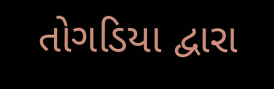તોગડિયા દ્વારા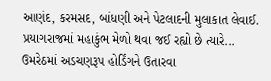આણંદ, કરમસદ, બાંધણી અને પેટલાદની મુલાકાત લેવાઈ. પ્રયાગરાજમાં મહાકુંભ મેળો થવા જઈ રહ્યો છે ત્યારે...
ઉમરેઠમાં અડચણરૂપ હોર્ડિંગને ઉતારવા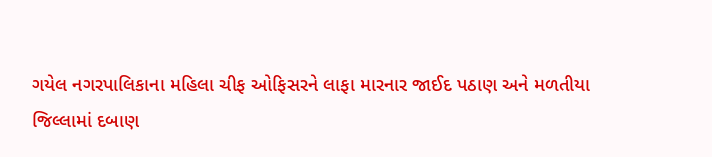ગયેલ નગરપાલિકાના મહિલા ચીફ ઓફિસરને લાફા મારનાર જાઈદ પઠાણ અને મળતીયા
જિલ્લામાં દબાણ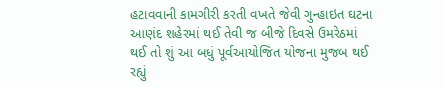હટાવવાની કામગીરી કરતી વખતે જેવી ગુન્હાઇત ઘટના આણંદ શહેરમાં થઈ તેવી જ બીજે દિવસે ઉમરેઠમાં થઈ તો શું આ બધું પૂર્વઆયોજિત યોજના મુજબ થઈ રહ્યું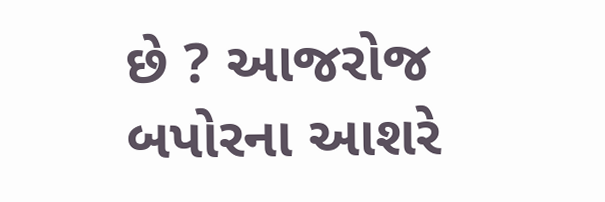છે ? આજરોજ બપોરના આશરે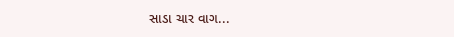સાડા ચાર વાગ...